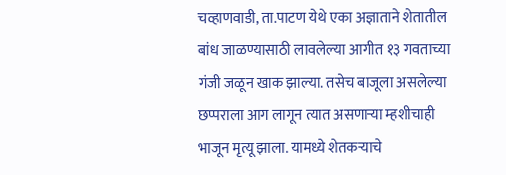चव्हाणवाडी, ता.पाटण येथे एका अज्ञाताने शेतातील बांध जाळण्यासाठी लावलेल्या आगीत १३ गवताच्या गंजी जळून खाक झाल्या. तसेच बाजूला असलेल्या छप्पराला आग लागून त्यात असणाऱ्या म्हशीचाही भाजून मृत्यू झाला. यामध्ये शेतकऱ्याचे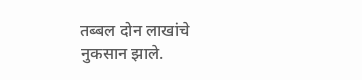तब्बल दोन लाखांचे नुकसान झाले.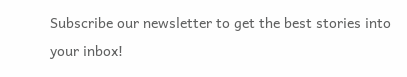Subscribe our newsletter to get the best stories into your inbox!